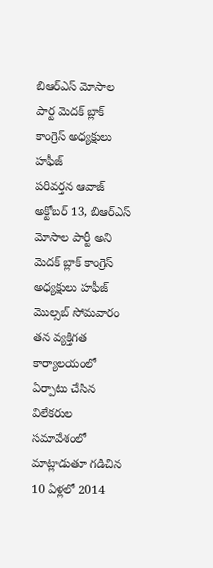బిఆర్ఎస్ మోసాల పార్ట మెదక్ బ్లాక్ కాంగ్రెస్ అధ్యక్షులు హఫీజ్
పరివర్తన ఆవాజ్ అక్టోబర్ 13, బిఆర్ఎస్ మోసాల పార్టీ అని మెదక్ బ్లాక్ కాంగ్రెస్ అధ్యక్షులు హఫీజ్ మొల్సబ్ సోమవారం తన వ్యక్తిగత కార్యాలయంలో ఏర్పాటు చేసిన విలేకరుల సమావేశంలో మాట్లాడుతూ గడిచిన 10 ఏళ్లలో 2014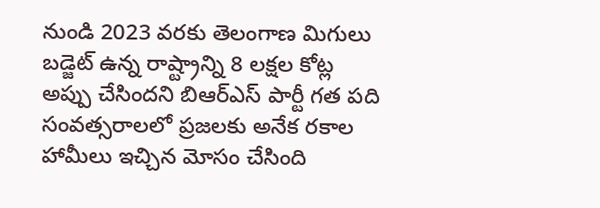నుండి 2023 వరకు తెలంగాణ మిగులు బడ్జెట్ ఉన్న రాష్ట్రాన్ని 8 లక్షల కోట్ల అప్పు చేసిందని బిఆర్ఎస్ పార్టీ గత పది సంవత్సరాలలో ప్రజలకు అనేక రకాల హామీలు ఇచ్చిన మోసం చేసింది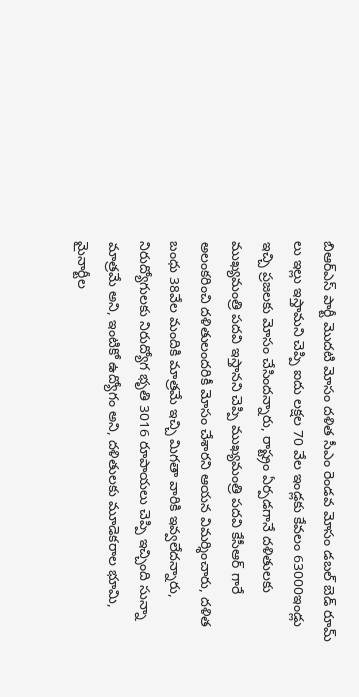బిఆర్ఎస్ పార్టీ మొదటి మోసం దళిత సీఎం రెండవ మోసం డబల్ బెడ్ రూమ్ లు ఇల్లు ఇస్తామని చెప్పి ఐదు లక్షల 70 వేల ఇండ్లకు కేవలం 63000ఇండ్లు ఇచ్చి ప్రజలకు మోసం చేసిందన్నారు, రాష్ట్రం ఏర్పడగానే దళితులకు ముఖ్యమంత్రి పదవి ఇస్తానని చెప్పి ముఖ్యమంత్రి పదవి కేసీఆర్ గారే అలంకరించి దళితులందరికీ మోసం చేశారని ఆయన విమర్శించారు, దళిత బంధు 38వేల మందికి మాత్రమే ఇచ్చి మిగతా వారికి ఇవ్వలేదన్నారు, నిరుద్యోగులకు నిరుద్యోగ భృతి 3016 రూపాయలు చెప్పి ఇచ్చింది సున్నా మాత్రమే అని, ఇంటికో ఉద్యోగం అని, దళితులకు మూడెకరాల భూమి, మైనార్టీల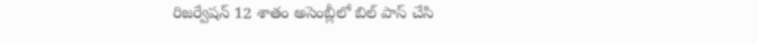రిజర్వేషన్ 12 శాతం అసెంబ్లీలో బిల్ పాస్ చేసి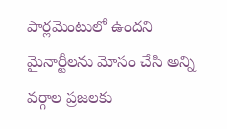పార్లమెంటులో ఉందని మైనార్టీలను మోసం చేసి అన్ని వర్గాల ప్రజలకు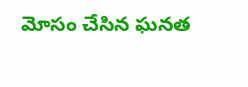మోసం చేసిన ఘనత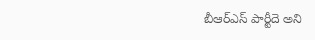బీఆర్ఎస్ పార్టీదె అని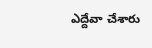ఎద్దేవా చేశారు